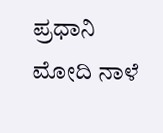ಪ್ರಧಾನಿ ಮೋದಿ ನಾಳೆ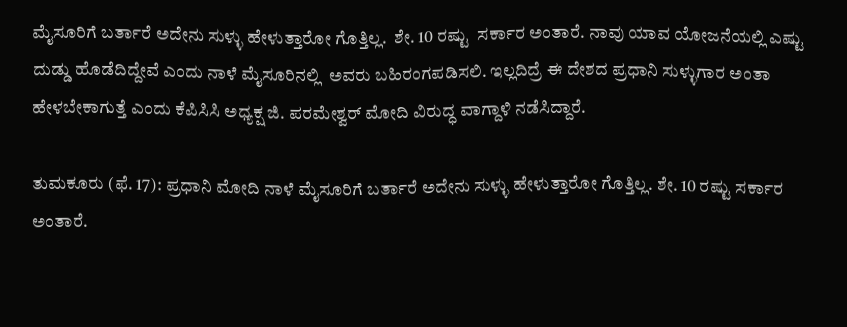ಮೈಸೂರಿಗೆ ಬರ್ತಾರೆ ಅದೇನು ಸುಳ್ಳು ಹೇಳುತ್ತಾರೋ ಗೊತ್ತಿಲ್ಲ.  ಶೇ. 10 ರಷ್ಟು  ಸರ್ಕಾರ ಅಂತಾರೆ. ನಾವು ಯಾವ ಯೋಜನೆಯಲ್ಲಿ ಎಷ್ಟು ದುಡ್ಡು ಹೊಡೆದಿದ್ದೇವೆ ಎಂದು ನಾಳೆ ಮೈಸೂರಿನಲ್ಲಿ  ಅವರು ಬಹಿರಂಗಪಡಿಸಲಿ. ಇಲ್ಲದಿದ್ರೆ ಈ ದೇಶದ ಪ್ರಧಾನಿ ಸುಳ್ಳುಗಾರ ಅಂತಾ ಹೇಳಬೇಕಾಗುತ್ತೆ ಎಂದು ಕೆಪಿಸಿಸಿ ಅಧ್ಯಕ್ಷ ಜಿ. ಪರಮೇಶ್ವರ್ ಮೋದಿ ವಿರುದ್ಧ ವಾಗ್ದಾಳಿ ನಡೆಸಿದ್ದಾರೆ.

ತುಮಕೂರು (ಫೆ. 17): ಪ್ರಧಾನಿ ಮೋದಿ ನಾಳೆ ಮೈಸೂರಿಗೆ ಬರ್ತಾರೆ ಅದೇನು ಸುಳ್ಳು ಹೇಳುತ್ತಾರೋ ಗೊತ್ತಿಲ್ಲ. ಶೇ. 10 ರಷ್ಟು ಸರ್ಕಾರ ಅಂತಾರೆ.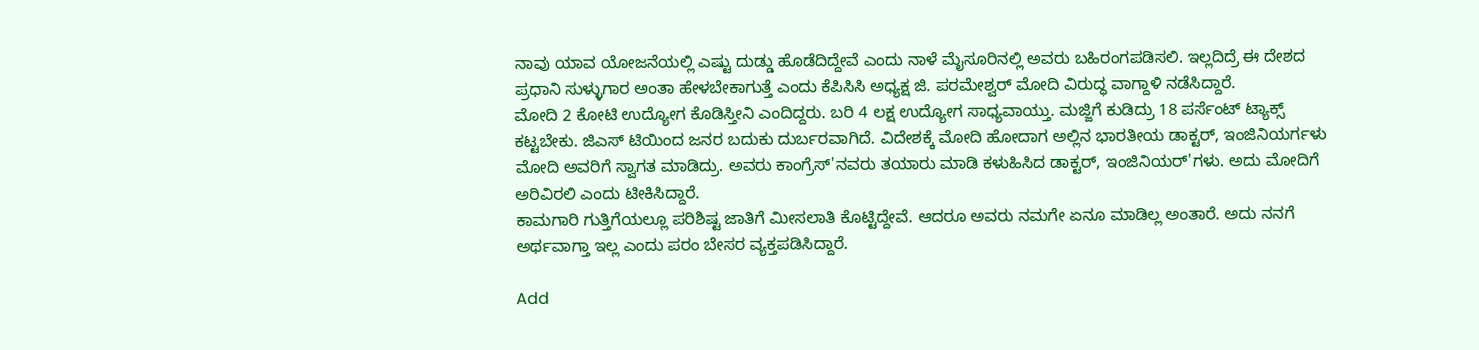ನಾವು ಯಾವ ಯೋಜನೆಯಲ್ಲಿ ಎಷ್ಟು ದುಡ್ಡು ಹೊಡೆದಿದ್ದೇವೆ ಎಂದು ನಾಳೆ ಮೈಸೂರಿನಲ್ಲಿ ಅವರು ಬಹಿರಂಗಪಡಿಸಲಿ. ಇಲ್ಲದಿದ್ರೆ ಈ ದೇಶದ ಪ್ರಧಾನಿ ಸುಳ್ಳುಗಾರ ಅಂತಾ ಹೇಳಬೇಕಾಗುತ್ತೆ ಎಂದು ಕೆಪಿಸಿಸಿ ಅಧ್ಯಕ್ಷ ಜಿ. ಪರಮೇಶ್ವರ್ ಮೋದಿ ವಿರುದ್ಧ ವಾಗ್ದಾಳಿ ನಡೆಸಿದ್ದಾರೆ.
ಮೋದಿ 2 ಕೋಟಿ ಉದ್ಯೋಗ ಕೊಡಿಸ್ತೀನಿ ಎಂದಿದ್ದರು. ಬರಿ 4 ಲಕ್ಷ ಉದ್ಯೋಗ ಸಾಧ್ಯವಾಯ್ತು. ಮಜ್ಜಿಗೆ ಕುಡಿದ್ರು 18 ಪರ್ಸೆಂಟ್ ಟ್ಯಾಕ್ಸ್ ಕಟ್ಟಬೇಕು. ಜಿಎಸ್ ಟಿಯಿಂದ ಜನರ ಬದುಕು ದುರ್ಬರವಾಗಿದೆ. ವಿದೇಶಕ್ಕೆ ಮೋದಿ ಹೋದಾಗ ಅಲ್ಲಿನ ಭಾರತೀಯ ಡಾಕ್ಟರ್, ಇಂಜಿನಿಯರ್ಗಳು ಮೋದಿ ಅವರಿಗೆ ಸ್ವಾಗತ ಮಾಡಿದ್ರು. ಅವರು ಕಾಂಗ್ರೆಸ್'ನವರು ತಯಾರು ಮಾಡಿ ಕಳುಹಿಸಿದ ಡಾಕ್ಟರ್, ಇಂಜಿನಿಯರ್'ಗಳು. ಅದು ಮೋದಿಗೆ ಅರಿವಿರಲಿ ಎಂದು ಟೀಕಿಸಿದ್ದಾರೆ.
ಕಾಮಗಾರಿ ಗುತ್ತಿಗೆಯಲ್ಲೂ ಪರಿಶಿಷ್ಟ ಜಾತಿಗೆ ಮೀಸಲಾತಿ ಕೊಟ್ಟಿದ್ದೇವೆ. ಆದರೂ ಅವರು ನಮಗೇ ಏನೂ ಮಾಡಿಲ್ಲ ಅಂತಾರೆ. ಅದು ನನಗೆ ಅರ್ಥವಾಗ್ತಾ ಇಲ್ಲ ಎಂದು ಪರಂ ಬೇಸರ ವ್ಯಕ್ತಪಡಿಸಿದ್ದಾರೆ.

Add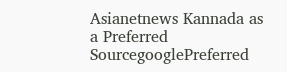Asianetnews Kannada as a Preferred SourcegooglePreferred